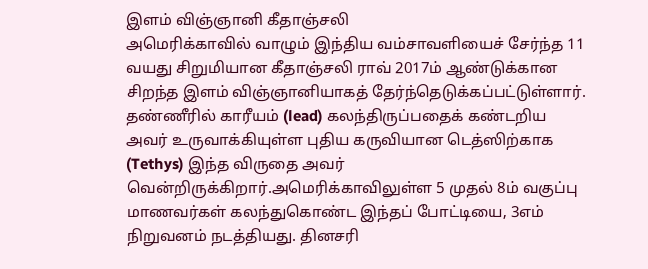இளம் விஞ்ஞானி கீதாஞ்சலி
அமெரிக்காவில் வாழும் இந்திய வம்சாவளியைச் சேர்ந்த 11 வயது சிறுமியான கீதாஞ்சலி ராவ் 2017ம் ஆண்டுக்கான சிறந்த இளம் விஞ்ஞானியாகத் தேர்ந்தெடுக்கப்பட்டுள்ளார். தண்ணீரில் காரீயம் (lead) கலந்திருப்பதைக் கண்டறிய அவர் உருவாக்கியுள்ள புதிய கருவியான டெத்ஸிற்காக (Tethys) இந்த விருதை அவர் வென்றிருக்கிறார்.அமெரிக்காவிலுள்ள 5 முதல் 8ம் வகுப்பு மாணவர்கள் கலந்துகொண்ட இந்தப் போட்டியை, 3எம் நிறுவனம் நடத்தியது. தினசரி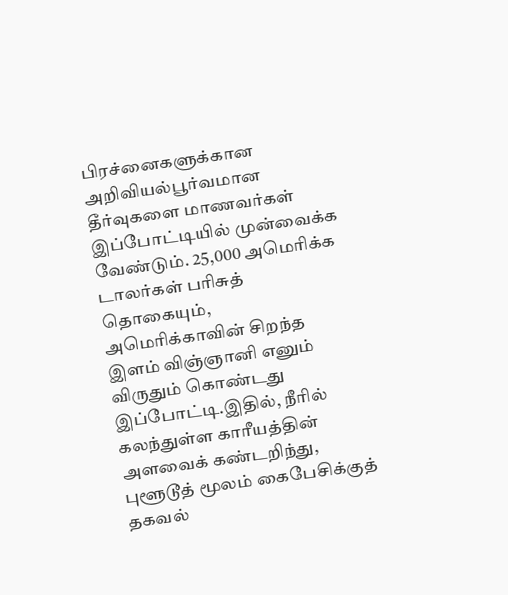பிரச்னைகளுக்கான அறிவியல்பூர்வமான தீர்வுகளை மாணவர்கள் இப்போட்டியில் முன்வைக்க வேண்டும். 25,000 அமெரிக்க டாலர்கள் பரிசுத் தொகையும், அமெரிக்காவின் சிறந்த இளம் விஞ்ஞானி எனும் விருதும் கொண்டது இப்போட்டி.இதில், நீரில் கலந்துள்ள காரீயத்தின் அளவைக் கண்டறிந்து, புளூடூத் மூலம் கைபேசிக்குத் தகவல்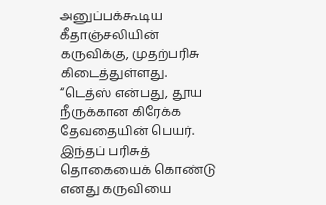அனுப்பக்கூடிய கீதாஞ்சலியின் கருவிக்கு, முதற்பரிசு கிடைத்துள்ளது. “டெத்ஸ் என்பது, தூய நீருக்கான கிரேக்க தேவதையின் பெயர். இந்தப் பரிசுத் தொகையைக் கொண்டு எனது கருவியை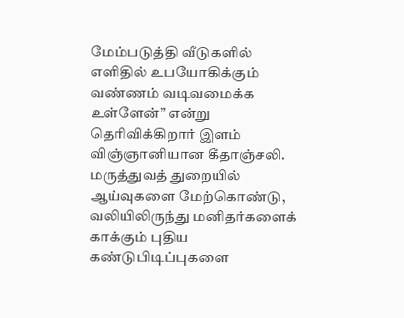மேம்படுத்தி வீடுகளில் எளிதில் உபயோகிக்கும் வண்ணம் வடிவமைக்க உள்ளேன்” என்று தெரிவிக்கிறார் இளம் விஞ்ஞானியான கீதாஞ்சலி. மருத்துவத் துறையில் ஆய்வுகளை மேற்கொண்டு, வலியிலிருந்து மனிதர்களைக் காக்கும் புதிய கண்டுபிடிப்புகளை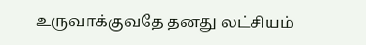உருவாக்குவதே தனது லட்சியம்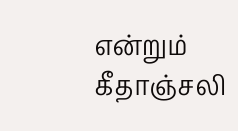என்றும் கீதாஞ்சலி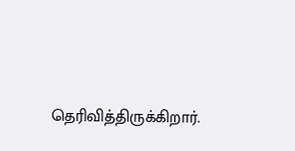தெரிவித்திருக்கிறார்.